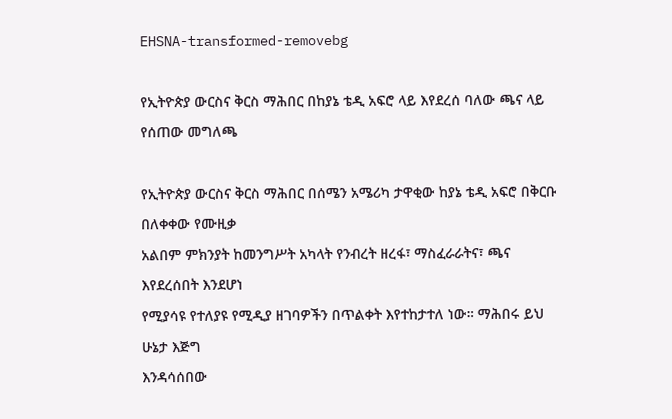EHSNA-transformed-removebg

የኢትዮጵያ ውርስና ቅርስ ማሕበር በከያኔ ቴዲ አፍሮ ላይ እየደረሰ ባለው ጫና ላይ የሰጠው መግለጫ

የኢትዮጵያ ውርስና ቅርስ ማሕበር በሰሜን አሜሪካ ታዋቂው ከያኔ ቴዲ አፍሮ በቅርቡ በለቀቀው የሙዚቃ
አልበም ምክንያት ከመንግሥት አካላት የንብረት ዘረፋ፣ ማስፈራራትና፣ ጫና እየደረሰበት እንደሆነ
የሚያሳዩ የተለያዩ የሚዲያ ዘገባዎችን በጥልቀት እየተከታተለ ነው። ማሕበሩ ይህ ሁኔታ እጅግ
እንዳሳሰበው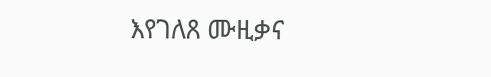እየገለጸ ሙዚቃና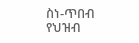ስነ-ጥበብ የህዝብ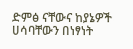ድምፅ ናቸውና ከያኔዎች ሀሳባቸውን በነፃነት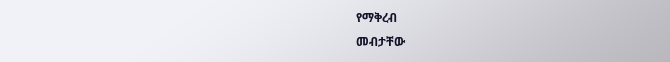የማቅረብ
መብታቸው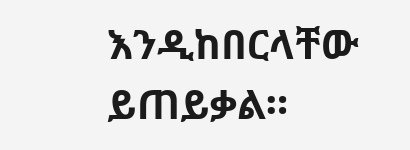እንዲከበርላቸው ይጠይቃል።